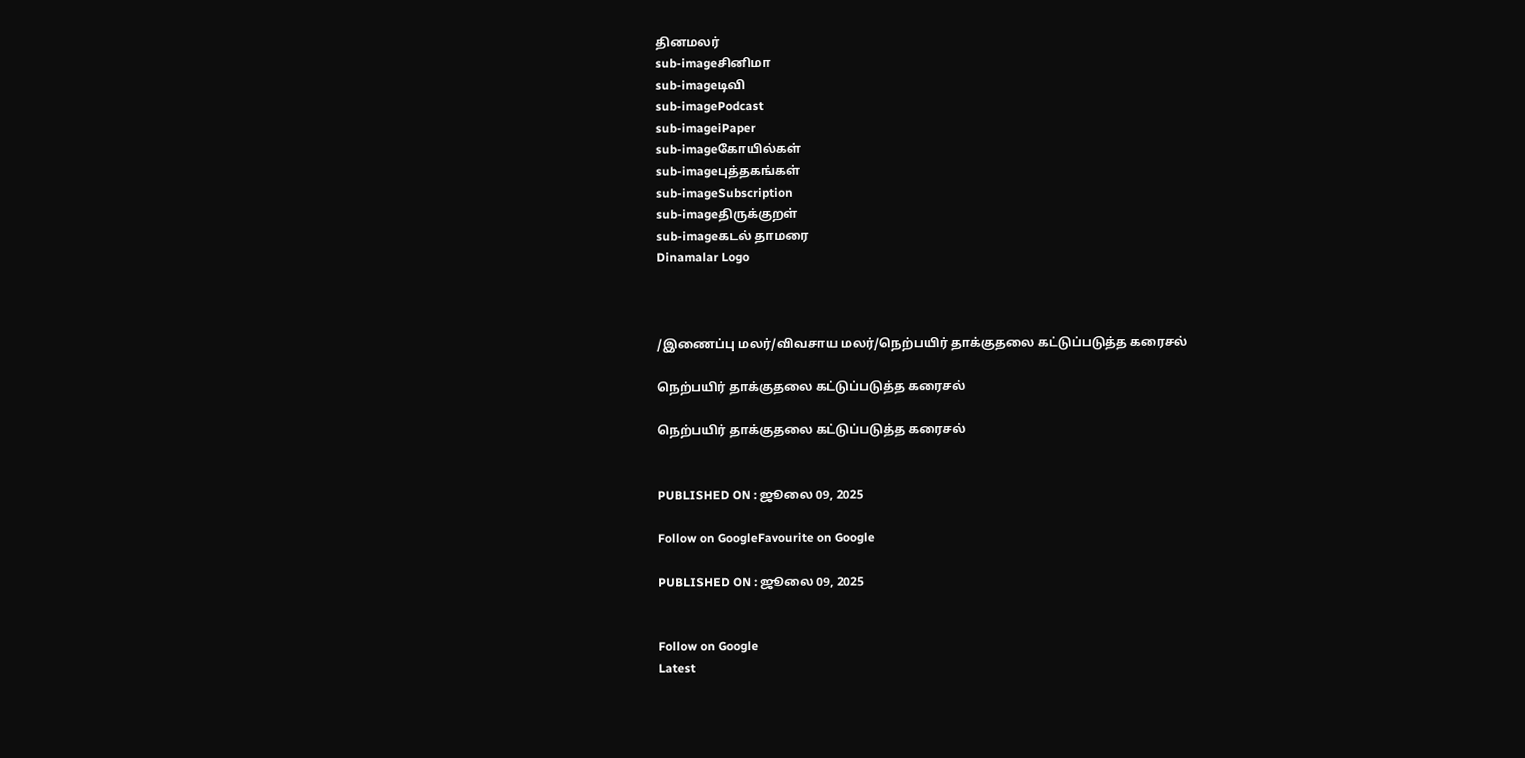தினமலர்
sub-imageசினிமா
sub-imageடிவி
sub-imagePodcast
sub-imageiPaper
sub-imageகோயில்கள்
sub-imageபுத்தகங்கள்
sub-imageSubscription
sub-imageதிருக்குறள்
sub-imageகடல் தாமரை
Dinamalar Logo



/இணைப்பு மலர்/விவசாய மலர்/நெற்பயிர் தாக்குதலை கட்டுப்படுத்த கரைசல்

நெற்பயிர் தாக்குதலை கட்டுப்படுத்த கரைசல்

நெற்பயிர் தாக்குதலை கட்டுப்படுத்த கரைசல்


PUBLISHED ON : ஜூலை 09, 2025

Follow on GoogleFavourite on Google

PUBLISHED ON : ஜூலை 09, 2025


Follow on Google
Latest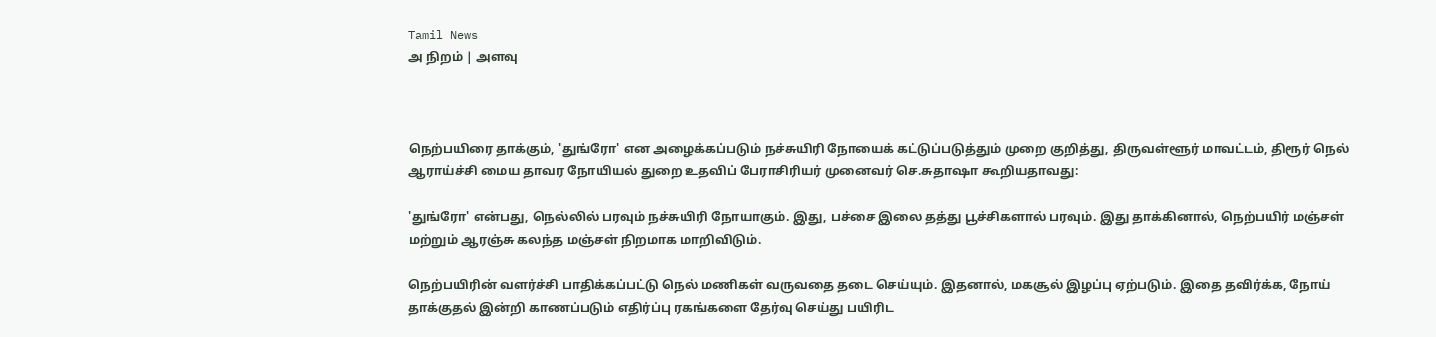Tamil News
அ நிறம் | அளவு



நெற்பயிரை தாக்கும், 'துங்ரோ' என அழைக்கப்படும் நச்சுயிரி நோயைக் கட்டுப்படுத்தும் முறை குறித்து, திருவள்ளூர் மாவட்டம், திரூர் நெல் ஆராய்ச்சி மைய தாவர நோயியல் துறை உதவிப் பேராசிரியர் முனைவர் செ.சுதாஷா கூறியதாவது:

'துங்ரோ' என்பது, நெல்லில் பரவும் நச்சுயிரி நோயாகும். இது, பச்சை இலை தத்து பூச்சிகளால் பரவும். இது தாக்கினால், நெற்பயிர் மஞ்சள் மற்றும் ஆரஞ்சு கலந்த மஞ்சள் நிறமாக மாறிவிடும்.

நெற்பயிரின் வளர்ச்சி பாதிக்கப்பட்டு நெல் மணிகள் வருவதை தடை செய்யும். இதனால், மகசூல் இழப்பு ஏற்படும். இதை தவிர்க்க, நோய் தாக்குதல் இன்றி காணப்படும் எதிர்ப்பு ரகங்களை தேர்வு செய்து பயிரிட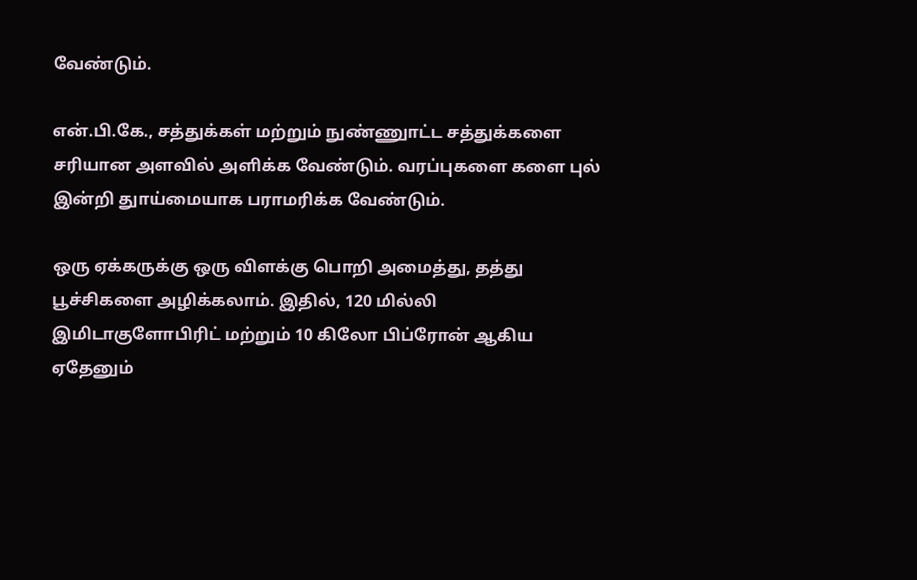வேண்டும்.

என்.பி.கே., சத்துக்கள் மற்றும் நுண்ணுாட்ட சத்துக்களை சரியான அளவில் அளிக்க வேண்டும். வரப்புகளை களை புல் இன்றி துாய்மையாக பராமரிக்க வேண்டும்.

ஒரு ஏக்கருக்கு ஒரு விளக்கு பொறி அமைத்து, தத்து பூச்சிகளை அழிக்கலாம். இதில், 120 மில்லி இமிடாகுளோபிரிட் மற்றும் 10 கிலோ பிப்ரோன் ஆகிய ஏதேனும்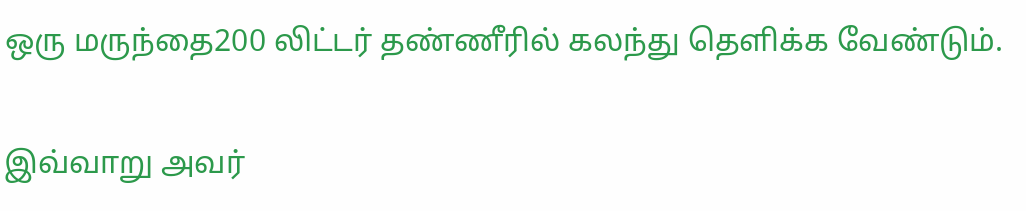ஒரு மருந்தை200 லிட்டர் தண்ணீரில் கலந்து தெளிக்க வேண்டும்.

இவ்வாறு அவர்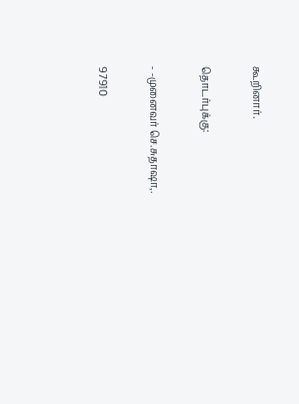கூறினார்.

தொடர்புக்கு:

- -முனைவர் செ.சுதாஷா,.

97910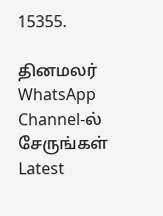15355.

தினமலர் WhatsApp Channel-ல் சேருங்கள்
Latest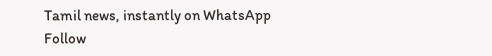Tamil news, instantly on WhatsApp
Follow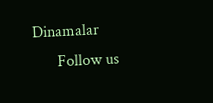Dinamalar
      Follow us